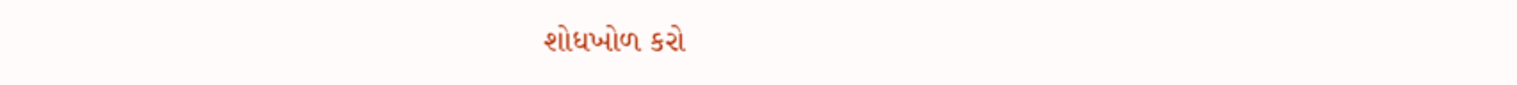શોધખોળ કરો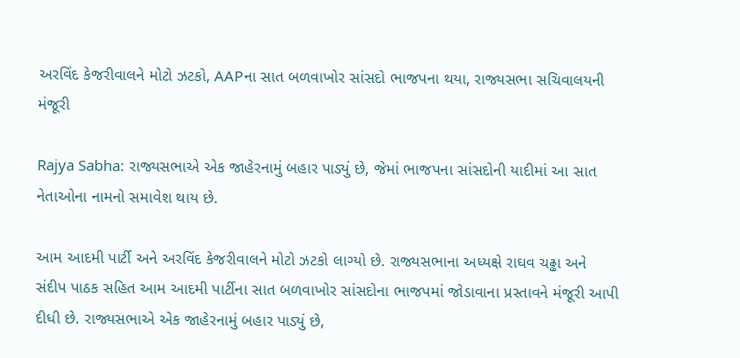અરવિંદ કેજરીવાલને મોટો ઝટકો, AAPના સાત બળવાખોર સાંસદો ભાજપના થયા, રાજ્યસભા સચિવાલયની મંજૂરી

Rajya Sabha: રાજ્યસભાએ એક જાહેરનામું બહાર પાડ્યું છે, જેમાં ભાજપના સાંસદોની યાદીમાં આ સાત નેતાઓના નામનો સમાવેશ થાય છે.

આમ આદમી પાર્ટી અને અરવિંદ કેજરીવાલને મોટો ઝટકો લાગ્યો છે. રાજ્યસભાના અધ્યક્ષે રાઘવ ચઢ્ઢા અને સંદીપ પાઠક સહિત આમ આદમી પાર્ટીના સાત બળવાખોર સાંસદોના ભાજપમાં જોડાવાના પ્રસ્તાવને મંજૂરી આપી દીધી છે. રાજ્યસભાએ એક જાહેરનામું બહાર પાડ્યું છે,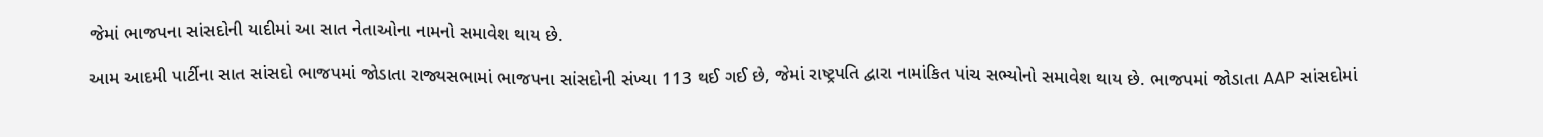જેમાં ભાજપના સાંસદોની યાદીમાં આ સાત નેતાઓના નામનો સમાવેશ થાય છે.

આમ આદમી પાર્ટીના સાત સાંસદો ભાજપમાં જોડાતા રાજ્યસભામાં ભાજપના સાંસદોની સંખ્યા 113 થઈ ગઈ છે, જેમાં રાષ્ટ્રપતિ દ્વારા નામાંકિત પાંચ સભ્યોનો સમાવેશ થાય છે. ભાજપમાં જોડાતા AAP સાંસદોમાં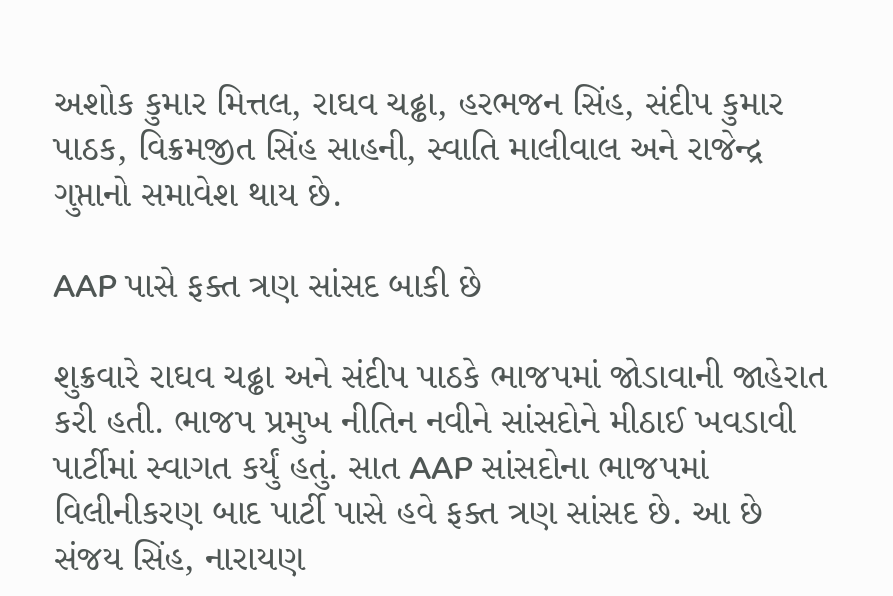અશોક કુમાર મિત્તલ, રાઘવ ચઢ્ઢા, હરભજન સિંહ, સંદીપ કુમાર પાઠક, વિક્રમજીત સિંહ સાહની, સ્વાતિ માલીવાલ અને રાજેન્દ્ર ગુપ્તાનો સમાવેશ થાય છે.

AAP પાસે ફક્ત ત્રણ સાંસદ બાકી છે

શુક્રવારે રાઘવ ચઢ્ઢા અને સંદીપ પાઠકે ભાજપમાં જોડાવાની જાહેરાત કરી હતી. ભાજપ પ્રમુખ નીતિન નવીને સાંસદોને મીઠાઈ ખવડાવી પાર્ટીમાં સ્વાગત કર્યું હતું. સાત AAP સાંસદોના ભાજપમાં વિલીનીકરણ બાદ પાર્ટી પાસે હવે ફક્ત ત્રણ સાંસદ છે. આ છે સંજય સિંહ, નારાયણ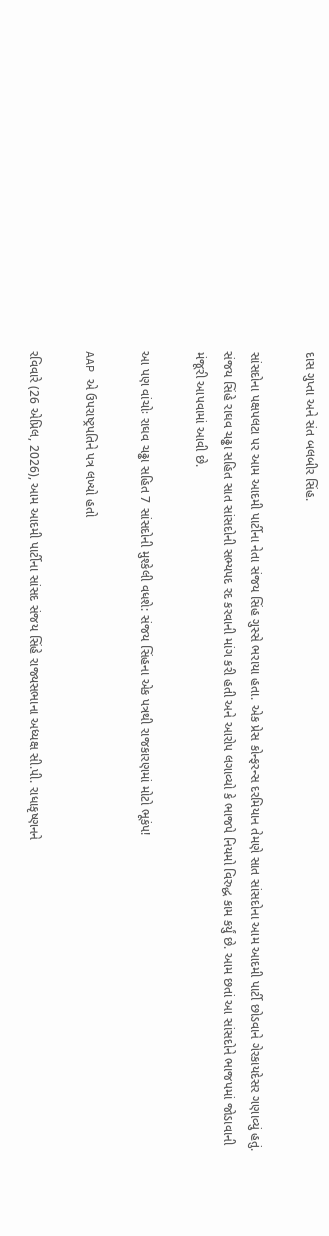દાસ ગુપ્તા અને સંત બલબીર સિંહ.

સાંસદોના પક્ષપલટા પર આમ આદમી પાર્ટીના નેતા સંજય સિંહ ગુસ્સે ભરાયા હતા. એક પ્રેસ કોન્ફરન્સ દરમિયાન તેમણે સાત સાંસદોના આમ આદમી પાર્ટી છોડવાને ગેરકાયદેસર ગણાવ્યું હતું. સંજય સિંહે રાઘવ ચઢ્ઢા સહિત સાત સાંસદોની સભ્યપદ રદ કરવાની માંગ કરી હતી અને આરોપ લગાવ્યો કે ભાજપે નિયમો વિરુદ્ધ કામ કર્યું છે. આમ છતાં આ સાંસદોને ભાજપમાં જોડાવાની મંજૂરી આપવામાં આવી છે.

આ પણ વાંચોઃ રાઘવ ચઢ્ઢા સહિત 7 સાંસદોની મુશ્કેલી વધશે: સંજય સિંહના એક પત્રથી રાજકારણમાં મોટો ભૂકંપ!

AAP એ ઉપરાષ્ટ્રપતિને પત્ર લખ્યો હતો

રવિવારે (26 એપ્રિલ, 2026), આમ આદમી પાર્ટીના સાંસદ સંજય સિંહે રાજ્યસભાના અધ્યક્ષ સી.પી. રાધાકૃષ્ણનને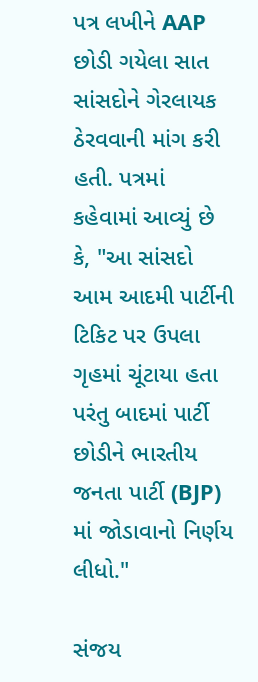પત્ર લખીને AAP છોડી ગયેલા સાત સાંસદોને ગેરલાયક ઠેરવવાની માંગ કરી હતી. પત્રમાં કહેવામાં આવ્યું છે કે, "આ સાંસદો આમ આદમી પાર્ટીની ટિકિટ પર ઉપલા ગૃહમાં ચૂંટાયા હતા પરંતુ બાદમાં પાર્ટી છોડીને ભારતીય જનતા પાર્ટી (BJP) માં જોડાવાનો નિર્ણય લીધો."

સંજય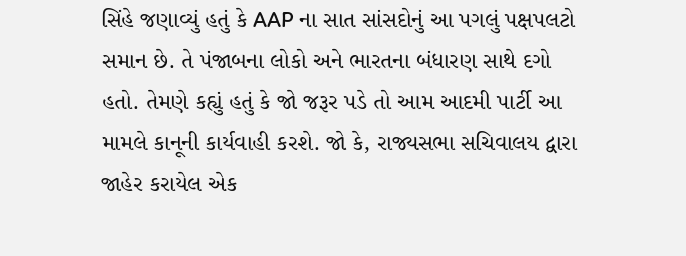સિંહે જણાવ્યું હતું કે AAP ના સાત સાંસદોનું આ પગલું પક્ષપલટો સમાન છે. તે પંજાબના લોકો અને ભારતના બંધારણ સાથે દગો હતો. તેમણે કહ્યું હતું કે જો જરૂર પડે તો આમ આદમી પાર્ટી આ મામલે કાનૂની કાર્યવાહી કરશે. જો કે, રાજ્યસભા સચિવાલય દ્વારા જાહેર કરાયેલ એક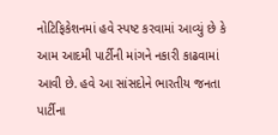નોટિફિકેશનમાં હવે સ્પષ્ટ કરવામાં આવ્યું છે કે આમ આદમી પાર્ટીની માંગને નકારી કાઢવામાં આવી છે. હવે આ સાંસદોને ભારતીય જનતા પાર્ટીના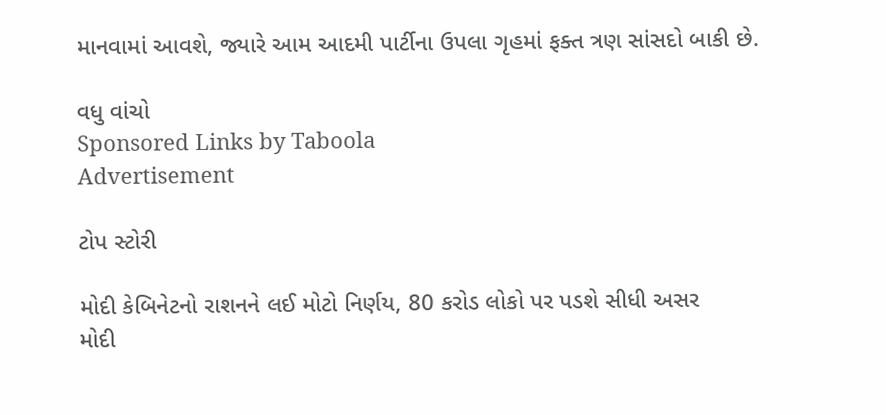માનવામાં આવશે, જ્યારે આમ આદમી પાર્ટીના ઉપલા ગૃહમાં ફક્ત ત્રણ સાંસદો બાકી છે.

વધુ વાંચો
Sponsored Links by Taboola
Advertisement

ટોપ સ્ટોરી

મોદી કેબિનેટનો રાશનને લઈ મોટો નિર્ણય, 80 કરોડ લોકો પર પડશે સીધી અસર
મોદી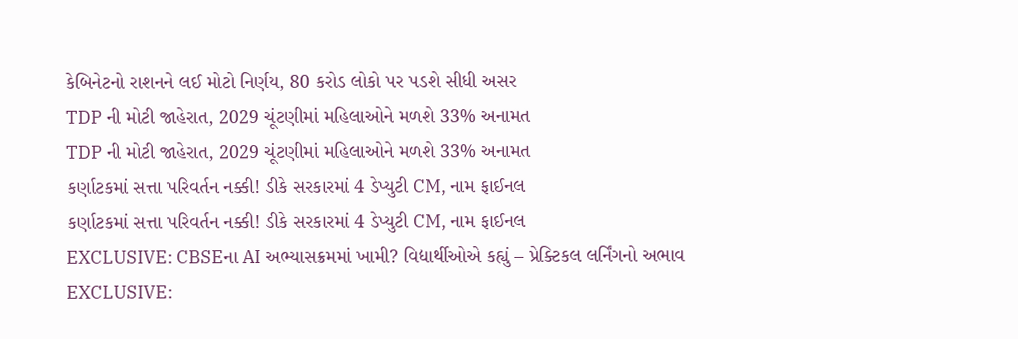કેબિનેટનો રાશનને લઈ મોટો નિર્ણય, 80 કરોડ લોકો પર પડશે સીધી અસર
TDP ની મોટી જાહેરાત, 2029 ચૂંટણીમાં મહિલાઓને મળશે 33% અનામત
TDP ની મોટી જાહેરાત, 2029 ચૂંટણીમાં મહિલાઓને મળશે 33% અનામત
કર્ણાટકમાં સત્તા પરિવર્તન નક્કી! ડીકે સરકારમાં 4 ડેપ્યુટી CM, નામ ફાઈનલ
કર્ણાટકમાં સત્તા પરિવર્તન નક્કી! ડીકે સરકારમાં 4 ડેપ્યુટી CM, નામ ફાઈનલ
EXCLUSIVE: CBSEના AI અભ્યાસક્રમમાં ખામી? વિદ્યાર્થીઓએ કહ્યું – પ્રેક્ટિકલ લર્નિંગનો અભાવ
EXCLUSIVE: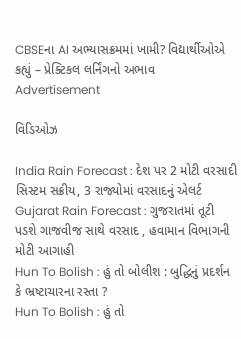CBSEના AI અભ્યાસક્રમમાં ખામી? વિદ્યાર્થીઓએ કહ્યું – પ્રેક્ટિકલ લર્નિંગનો અભાવ
Advertisement

વિડિઓઝ

India Rain Forecast : દેશ પર 2 મોટી વરસાદી સિસ્ટમ સક્રીય, 3 રાજ્યોમાં વરસાદનું એલર્ટ
Gujarat Rain Forecast : ગુજરાતમાં તૂટી પડશે ગાજવીજ સાથે વરસાદ , હવામાન વિભાગની મોટી આગાહી
Hun To Bolish : હું તો બોલીશ : બુદ્ધિનું પ્રદર્શન કે ભ્રષ્ટાચારના રસ્તા ?
Hun To Bolish : હું તો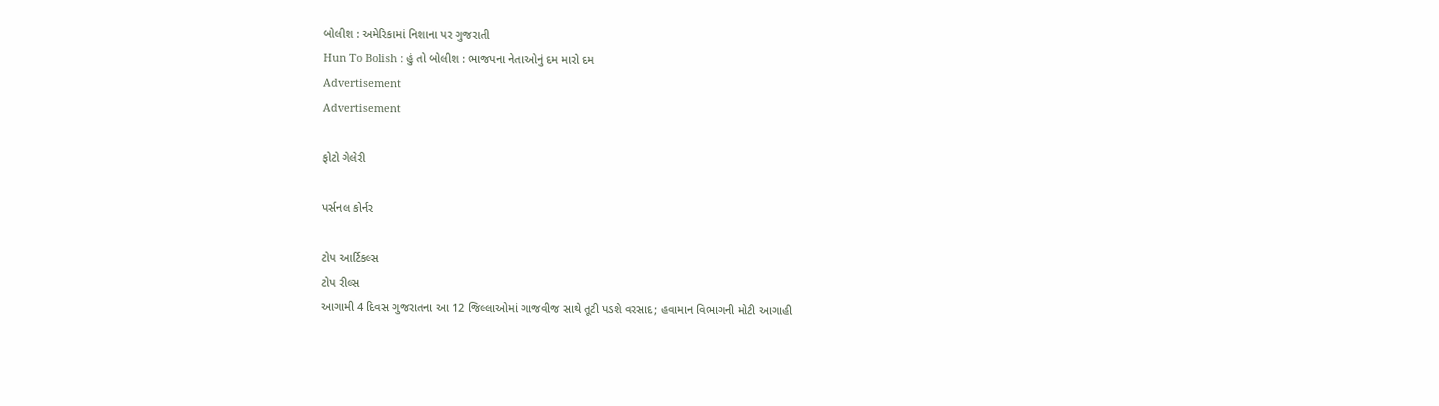બોલીશ : અમેરિકામાં નિશાના પર ગુજરાતી
Hun To Bolish : હું તો બોલીશ : ભાજપના નેતાઓનું દમ મારો દમ
Advertisement
Advertisement

ફોટો ગેલેરી

પર્સનલ કોર્નર

ટોપ આર્ટિકલ્સ
ટોપ રીલ્સ
આગામી 4 દિવસ ગુજરાતના આ 12 જિલ્લાઓમાં ગાજવીજ સાથે તૂટી પડશે વરસાદ; હવામાન વિભાગની મોટી આગાહી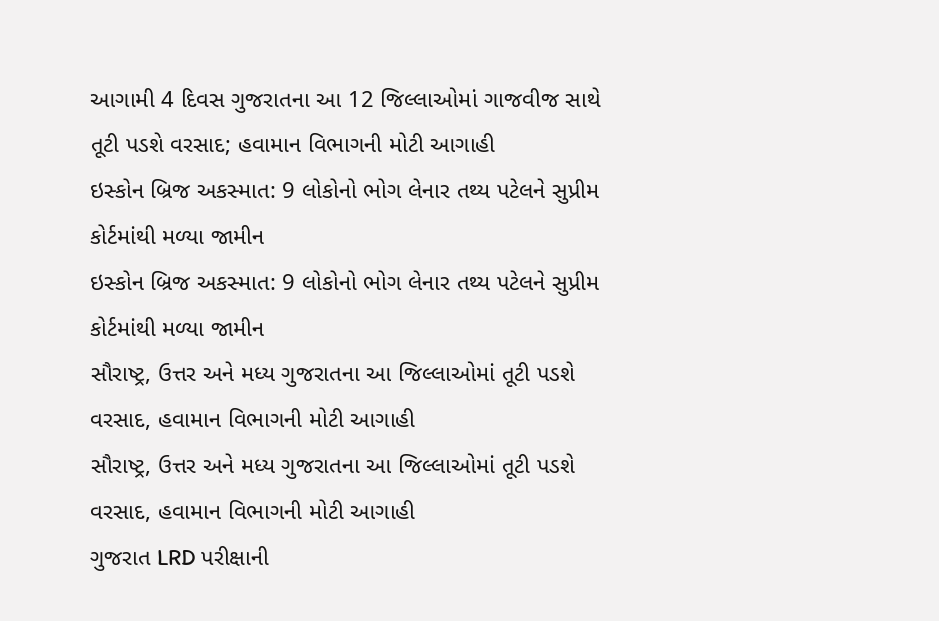આગામી 4 દિવસ ગુજરાતના આ 12 જિલ્લાઓમાં ગાજવીજ સાથે તૂટી પડશે વરસાદ; હવામાન વિભાગની મોટી આગાહી
ઇસ્કોન બ્રિજ અકસ્માત: 9 લોકોનો ભોગ લેનાર તથ્ય પટેલને સુપ્રીમ કોર્ટમાંથી મળ્યા જામીન
ઇસ્કોન બ્રિજ અકસ્માત: 9 લોકોનો ભોગ લેનાર તથ્ય પટેલને સુપ્રીમ કોર્ટમાંથી મળ્યા જામીન
સૌરાષ્ટ્ર, ઉત્તર અને મધ્ય ગુજરાતના આ જિલ્લાઓમાં તૂટી પડશે વરસાદ, હવામાન વિભાગની મોટી આગાહી
સૌરાષ્ટ્ર, ઉત્તર અને મધ્ય ગુજરાતના આ જિલ્લાઓમાં તૂટી પડશે વરસાદ, હવામાન વિભાગની મોટી આગાહી
ગુજરાત LRD પરીક્ષાની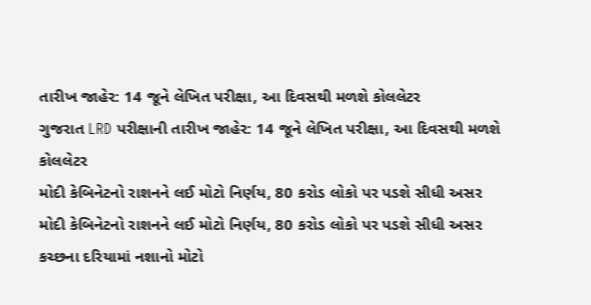તારીખ જાહેર: 14 જૂને લેખિત પરીક્ષા, આ દિવસથી મળશે કોલલેટર
ગુજરાત LRD પરીક્ષાની તારીખ જાહેર: 14 જૂને લેખિત પરીક્ષા, આ દિવસથી મળશે કોલલેટર
મોદી કેબિનેટનો રાશનને લઈ મોટો નિર્ણય, 80 કરોડ લોકો પર પડશે સીધી અસર
મોદી કેબિનેટનો રાશનને લઈ મોટો નિર્ણય, 80 કરોડ લોકો પર પડશે સીધી અસર
કચ્છના દરિયામાં નશાનો મોટો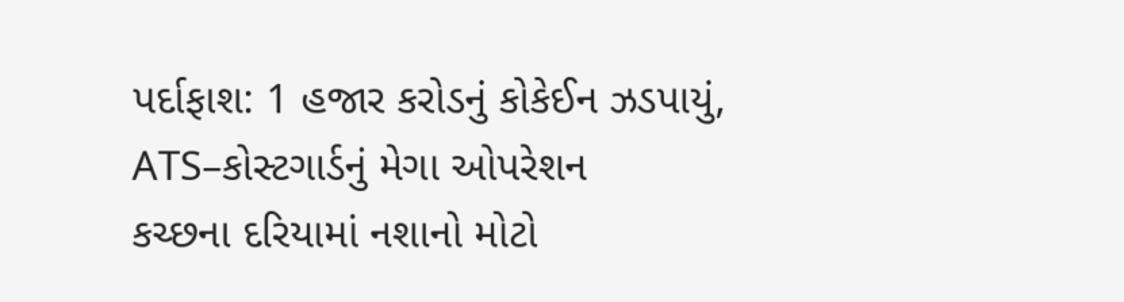પર્દાફાશ: 1 હજાર કરોડનું કોકેઈન ઝડપાયું, ATS–કોસ્ટગાર્ડનું મેગા ઓપરેશન
કચ્છના દરિયામાં નશાનો મોટો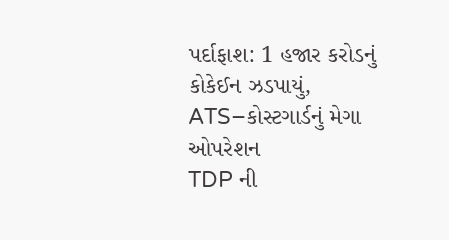પર્દાફાશ: 1 હજાર કરોડનું કોકેઈન ઝડપાયું, ATS–કોસ્ટગાર્ડનું મેગા ઓપરેશન
TDP ની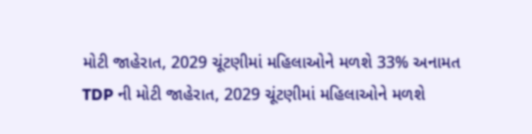મોટી જાહેરાત, 2029 ચૂંટણીમાં મહિલાઓને મળશે 33% અનામત
TDP ની મોટી જાહેરાત, 2029 ચૂંટણીમાં મહિલાઓને મળશે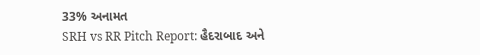33% અનામત
SRH vs RR Pitch Report: હૈદરાબાદ અને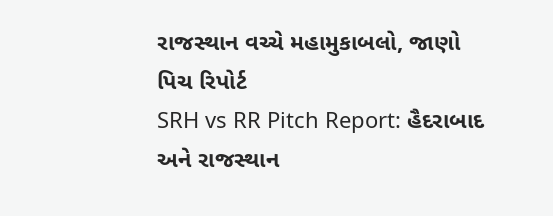રાજસ્થાન વચ્ચે મહામુકાબલો, જાણો પિચ રિપોર્ટ
SRH vs RR Pitch Report: હૈદરાબાદ અને રાજસ્થાન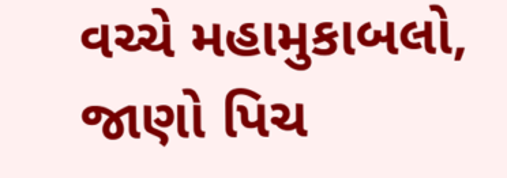વચ્ચે મહામુકાબલો, જાણો પિચ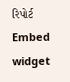રિપોર્ટ
Embed widget